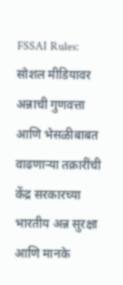FSSAI Rules: सोशल मीडियावर अन्नाची गुणवत्ता आणि भेसळीबाबत वाढणाऱ्या तक्रारींची केंद्र सरकारच्या भारतीय अन्न सुरक्षा आणि मानके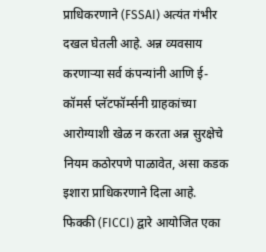प्राधिकरणाने (FSSAI) अत्यंत गंभीर दखल घेतली आहे. अन्न व्यवसाय करणाऱ्या सर्व कंपन्यांनी आणि ई-कॉमर्स प्लॅटफॉर्म्सनी ग्राहकांच्या आरोग्याशी खेळ न करता अन्न सुरक्षेचे नियम कठोरपणे पाळावेत, असा कडक इशारा प्राधिकरणाने दिला आहे.
फिक्की (FICCI) द्वारे आयोजित एका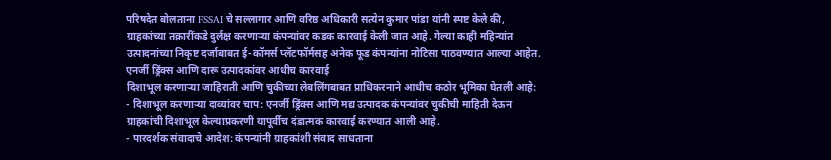परिषदेत बोलताना FSSAI चे सल्लागार आणि वरिष्ठ अधिकारी सत्येन कुमार पांडा यांनी स्पष्ट केले की, ग्राहकांच्या तक्रारींकडे दुर्लक्ष करणाऱ्या कंपन्यांवर कडक कारवाई केली जात आहे. गेल्या काही महिन्यांत उत्पादनांच्या निकृष्ट दर्जाबाबत ई-कॉमर्स प्लॅटफॉर्मसह अनेक फूड कंपन्यांना नोटिसा पाठवण्यात आल्या आहेत.
एनर्जी ड्रिंक्स आणि दारू उत्पादकांवर आधीच कारवाई
दिशाभूल करणाऱ्या जाहिराती आणि चुकीच्या लेबलिंगबाबत प्राधिकरनाने आधीच कठोर भूमिका घेतली आहे:
- दिशाभूल करणाऱ्या दाव्यांवर चाप: एनर्जी ड्रिंक्स आणि मद्य उत्पादक कंपन्यांवर चुकीची माहिती देऊन ग्राहकांची दिशाभूल केल्याप्रकरणी यापूर्वीच दंडात्मक कारवाई करण्यात आली आहे.
- पारदर्शक संवादाचे आदेश: कंपन्यांनी ग्राहकांशी संवाद साधताना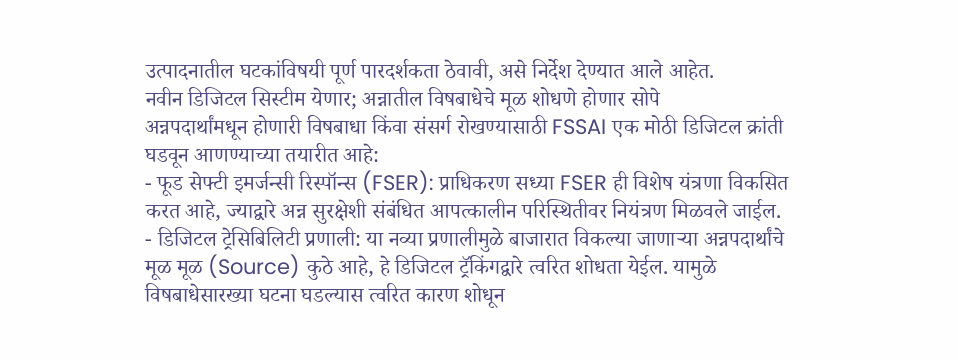उत्पादनातील घटकांविषयी पूर्ण पारदर्शकता ठेवावी, असे निर्देश देण्यात आले आहेत.
नवीन डिजिटल सिस्टीम येणार; अन्नातील विषबाधेचे मूळ शोधणे होणार सोपे
अन्नपदार्थांमधून होणारी विषबाधा किंवा संसर्ग रोखण्यासाठी FSSAI एक मोठी डिजिटल क्रांती घडवून आणण्याच्या तयारीत आहे:
- फूड सेफ्टी इमर्जन्सी रिस्पॉन्स (FSER): प्राधिकरण सध्या FSER ही विशेष यंत्रणा विकसित करत आहे, ज्याद्वारे अन्न सुरक्षेशी संबंधित आपत्कालीन परिस्थितीवर नियंत्रण मिळवले जाईल.
- डिजिटल ट्रेसिबिलिटी प्रणाली: या नव्या प्रणालीमुळे बाजारात विकल्या जाणाऱ्या अन्नपदार्थांचे मूळ मूळ (Source) कुठे आहे, हे डिजिटल ट्रॅकिंगद्वारे त्वरित शोधता येईल. यामुळे विषबाधेसारख्या घटना घडल्यास त्वरित कारण शोधून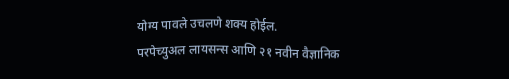योग्य पावले उचलणे शक्य होईल.
परपेच्युअल लायसन्स आणि २१ नवीन वैज्ञानिक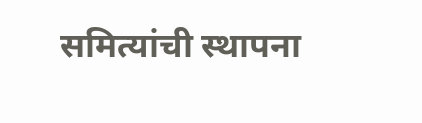समित्यांची स्थापना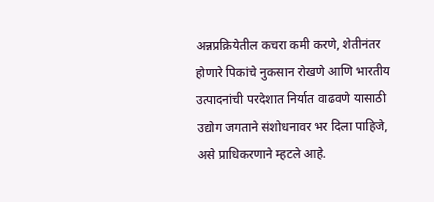अन्नप्रक्रियेतील कचरा कमी करणे, शेतीनंतर होणारे पिकांचे नुकसान रोखणे आणि भारतीय उत्पादनांची परदेशात निर्यात वाढवणे यासाठी उद्योग जगताने संशोधनावर भर दिला पाहिजे, असे प्राधिकरणाने म्हटले आहे.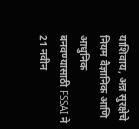याशिवाय, अन्न सुरक्षेचे नियम वैज्ञानिक आणि आधुनिक बनवण्यासाठी FSSAI ने 21 नवीन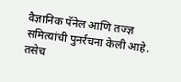वैज्ञानिक पॅनेल आणि तज्ज्ञ समित्यांची पुनर्रचना केली आहे. तसेच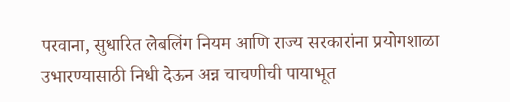परवाना, सुधारित लेबलिंग नियम आणि राज्य सरकारांना प्रयोगशाळा उभारण्यासाठी निधी देऊन अन्न चाचणीची पायाभूत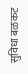सुविधा बळकट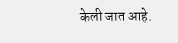केली जात आहे.